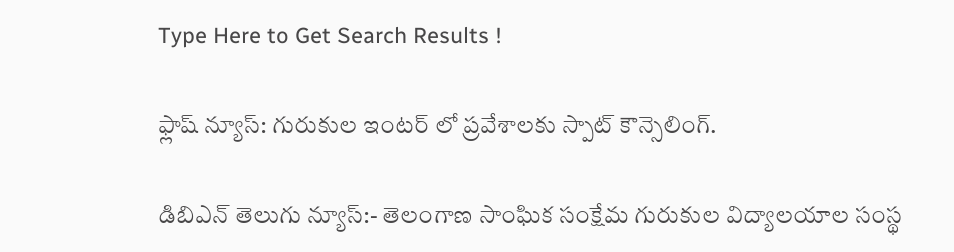Type Here to Get Search Results !

ఫ్లాష్ న్యూస్: గురుకుల ఇంటర్ లో ప్రవేశాలకు స్పాట్ కౌన్సెలింగ్.

డిబిఎన్ తెలుగు న్యూస్:- తెలంగాణ సాంఘిక సంక్షేమ గురుకుల విద్యాలయాల సంస్థ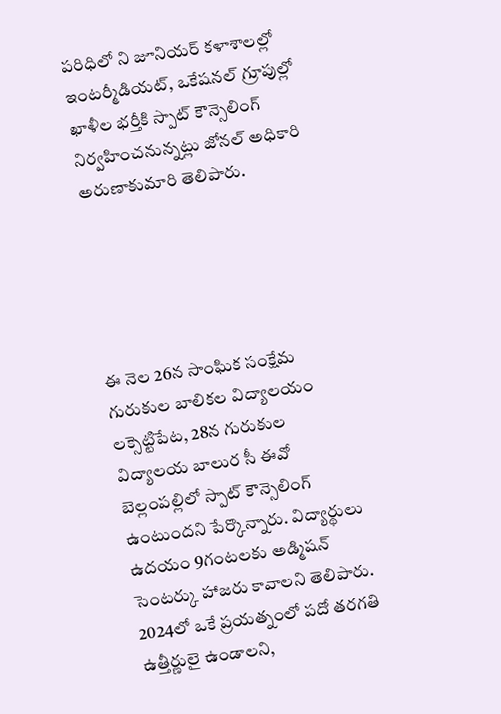పరిధిలో ని జూనియర్ కళాశాలల్లో ఇంటర్మీడియట్, ఒకేషనల్ గ్రూపుల్లో ఖాళీల భర్తీకి స్పాట్ కౌన్సెలింగ్ నిర్వహించనున్నట్లు జోనల్ అధికారి అరుణాకుమారి తెలిపారు.





ఈ నెల 26న సాంఘిక సంక్షేమ గురుకుల బాలికల విద్యాలయం లక్సెట్టిపేట, 28న గురుకుల విద్యాలయ బాలుర సీ ఈవో బెల్లంపల్లిలో స్పాట్ కౌన్సెలింగ్ ఉంటుందని పేర్కొన్నారు. విద్యార్థులు ఉదయం 9గంటలకు అడ్మిషన్ సెంటర్కు హాజరు కావాలని తెలిపారు. 2024లో ఒకే ప్రయత్నంలో పదో తరగతి ఉత్తీర్ణులై ఉండాలని,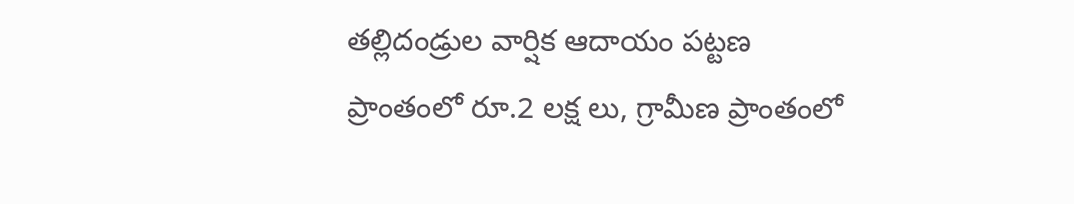తల్లిదండ్రుల వార్షిక ఆదాయం పట్టణ ప్రాంతంలో రూ.2 లక్ష లు, గ్రామీణ ప్రాంతంలో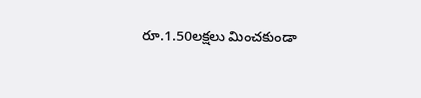రూ.1.50లక్షలు మించకుండా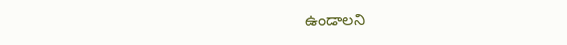ఉండాలని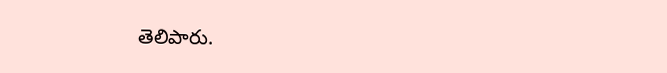తెలిపారు.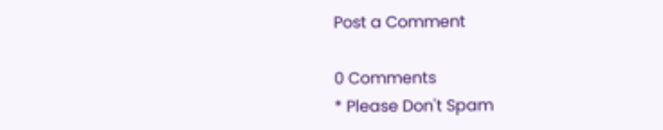Post a Comment

0 Comments
* Please Don't Spam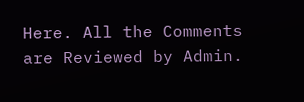Here. All the Comments are Reviewed by Admin.